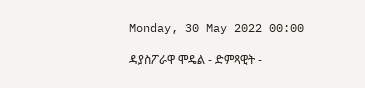Monday, 30 May 2022 00:00

ዳያስፖራዋ ሞዴል - ድምጻዊት -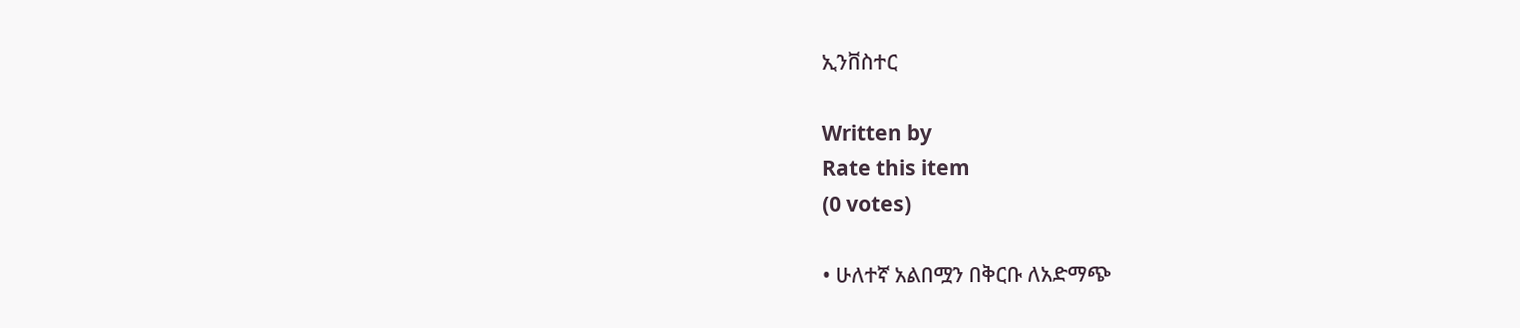ኢንቨስተር

Written by
Rate this item
(0 votes)

• ሁለተኛ አልበሟን በቅርቡ ለአድማጭ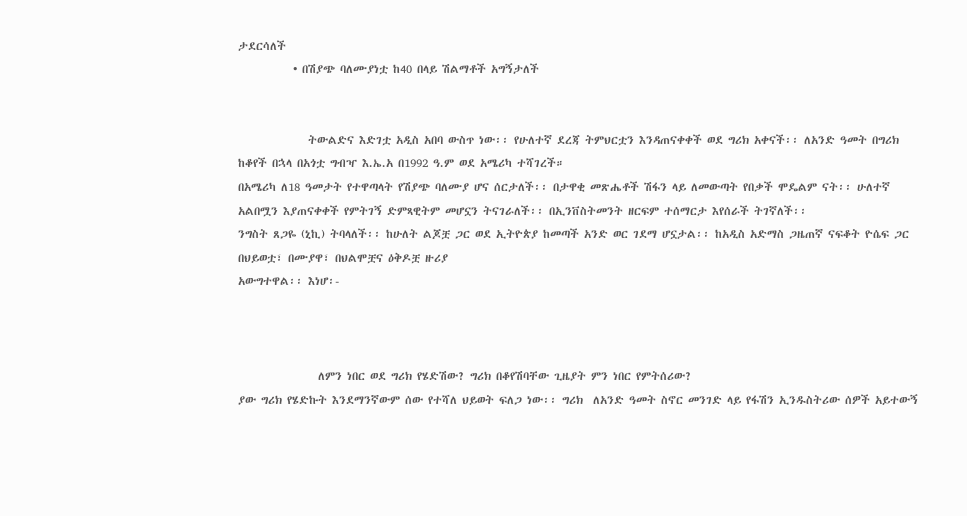ታደርሳለች
           • በሽያጭ ባለሙያነቷ ከ40 በላይ ሽልማቶች አግኝታለች


              ትውልድና እድገቷ አዲስ አበባ ውስጥ ነው፡፡ የሁለተኛ ደረጃ ትምህርቷን እንዳጠናቀቀች ወደ ግሪክ አቀናች፡፡ ለአንድ ዓመት በግሪክ ከቆየች በኋላ በአጎቷ ግብዣ እ.ኤ.አ በ1992 ዓ.ም ወደ አሜሪካ ተሻገረች።
በአሜሪካ ለ18 ዓመታት የተዋጣላት የሽያጭ ባለሙያ ሆና ሰርታለች፡፡ በታዋቂ መጽሔቶች ሽፋን ላይ ለመውጣት የበቃች ሞዴልም ናት፡፡ ሁለተኛ አልበሟን እያጠናቀቀች የምትገኝ ድምጻዊትም መሆኗን ትናገራለች፡፡ በኢንቨስትመንት ዘርፍም ተሰማርታ እየሰራች ትገኛለች፡፡
ንግስት ጸጋዬ (ኒኪ) ትባላለች፡፡ ከሁለት ልጆቿ ጋር ወደ ኢትዮጵያ ከመጣች አንድ ወር ገደማ ሆኗታል፡፡ ከአዲስ አድማስ ጋዜጠኛ ናፍቆት ዮሴፍ ጋር በህይወቷ፣ በሙያዋ፣ በህልሞቿና ዕቅዶቿ ዙሪያ
አውግተዋል፡፡ እነሆ፡-



                ለምን ነበር ወደ ግሪክ የሄድሽው? ግሪክ በቆየሽባቸው ጊዜያት ምን ነበር የምትሰሪው?
ያው ግሪክ የሄድኩት እንደማንኛውም ሰው የተሻለ ህይወት ፍለጋ ነው፡፡ ግሪክ  ለአንድ ዓመት ስኖር መንገድ ላይ የፋሽን ኢንዱስትሪው ሰዎች አይተውኝ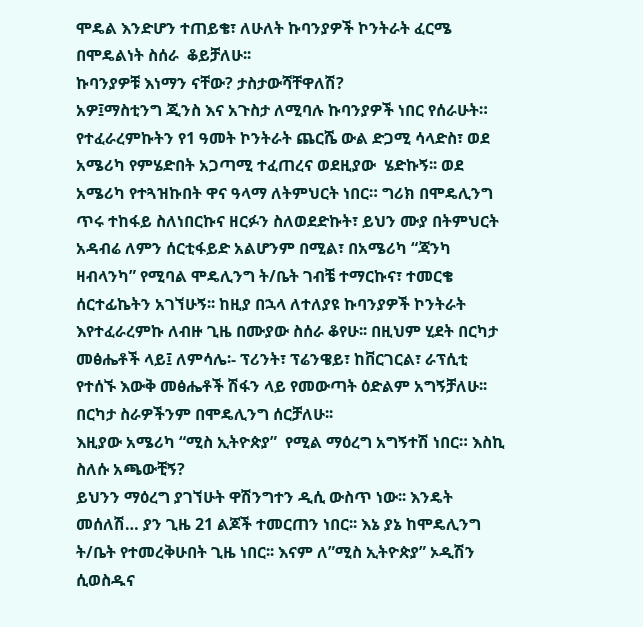ሞዴል እንድሆን ተጠይቄ፣ ለሁለት ኩባንያዎች ኮንትራት ፈርሜ በሞዴልነት ስሰራ  ቆይቻለሁ፡፡
ኩባንያዎቹ እነማን ናቸው? ታስታውሻቸዋለሽ?
አዎ፤ማስቲንግ ጂንስ እና አጉስታ ለሚባሉ ኩባንያዎች ነበር የሰራሁት። የተፈራረምኩትን የ1 ዓመት ኮንትራት ጨርሼ ውል ድጋሚ ሳላድስ፣ ወደ አሜሪካ የምሄድበት አጋጣሚ ተፈጠረና ወደዚያው  ሄድኩኝ፡፡ ወደ አሜሪካ የተጓዝኩበት ዋና ዓላማ ለትምህርት ነበር። ግሪክ በሞዴሊንግ ጥሩ ተከፋይ ስለነበርኩና ዘርፉን ስለወደድኩት፣ ይህን ሙያ በትምህርት አዳብሬ ለምን ሰርቲፋይድ አልሆንም በሚል፣ በአሜሪካ “ጃንካ ዛብላንካ” የሚባል ሞዴሊንግ ት/ቤት ገብቼ ተማርኩና፣ ተመርቄ ሰርተፊኬትን አገኘሁኝ፡፡ ከዚያ በኋላ ለተለያዩ ኩባንያዎች ኮንትራት እየተፈራረምኩ ለብዙ ጊዜ በሙያው ስሰራ ቆየሁ፡፡ በዚህም ሂደት በርካታ መፅሔቶች ላይ፤ ለምሳሌ፡- ፕሪንት፣ ፕሬንዌይ፣ ከቨርገርል፣ ራፕሲቲ የተሰኙ እውቅ መፅሔቶች ሽፋን ላይ የመውጣት ዕድልም አግኝቻለሁ፡፡ በርካታ ስራዎችንም በሞዴሊንግ ሰርቻለሁ፡፡
እዚያው አሜሪካ “ሚስ ኢትዮጵያ”  የሚል ማዕረግ አግኝተሽ ነበር። እስኪ ስለሱ አጫውቺኝ?
ይህንን ማዕረግ ያገኘሁት ዋሽንግተን ዲሲ ውስጥ ነው፡፡ እንዴት መሰለሽ… ያን ጊዜ 21 ልጆች ተመርጠን ነበር፡፡ እኔ ያኔ ከሞዴሊንግ ት/ቤት የተመረቅሁበት ጊዜ ነበር፡፡ እናም ለ”ሚስ ኢትዮጵያ” ኦዲሽን ሲወስዱና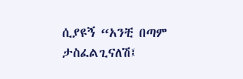ሲያዩኝ “አንቺ በጣም ታስፈልጊናለሽ፤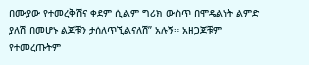በሙያው የተመረቅሽና ቀደም ሲልም ግሪክ ውስጥ በሞዴልነት ልምድ ያለሽ በመሆኑ ልጆቹን ታሰለጥኚልናለሽ” አሉኝ። አዘጋጆቹም የተመረጡትም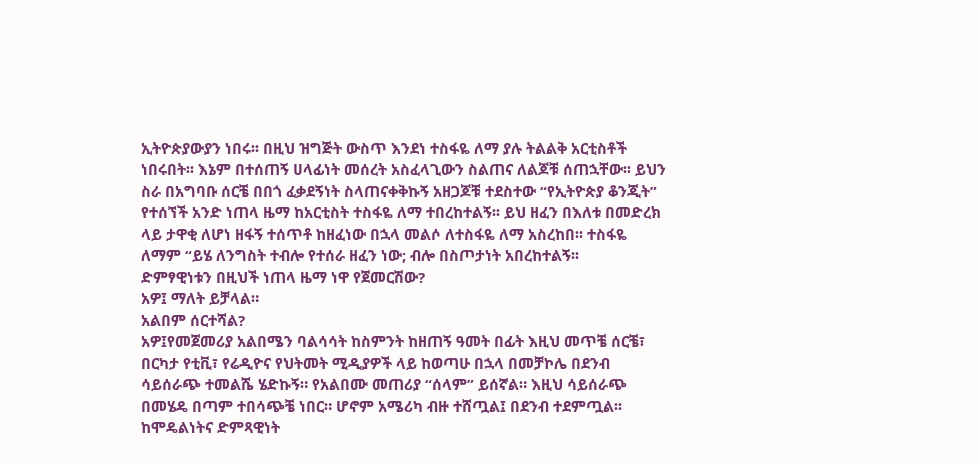ኢትዮጵያውያን ነበሩ፡፡ በዚህ ዝግጅት ውስጥ እንደነ ተስፋዬ ለማ ያሉ ትልልቅ አርቲስቶች ነበሩበት፡፡ እኔም በተሰጠኝ ሀላፊነት መሰረት አስፈላጊውን ስልጠና ለልጆቹ ሰጠኋቸው፡፡ ይህን ስራ በአግባቡ ሰርቼ በበጎ ፈቃደኝነት ስላጠናቀቅኩኝ አዘጋጆቹ ተደስተው “የኢትዮጵያ ቆንጂት” የተሰኘች አንድ ነጠላ ዜማ ከአርቲስት ተስፋዬ ለማ ተበረከተልኝ፡፡ ይህ ዘፈን በእለቱ በመድረክ ላይ ታዋቂ ለሆነ ዘፋኝ ተሰጥቶ ከዘፈነው በኋላ መልሶ ለተስፋዬ ለማ አስረከበ፡፡ ተስፋዬ ለማም “ይሄ ለንግስት ተብሎ የተሰራ ዘፈን ነው; ብሎ በስጦታነት አበረከተልኝ፡፡
ድምፃዊነቱን በዚህች ነጠላ ዜማ ነዋ የጀመርሽው?
አዎ፤ ማለት ይቻላል።
አልበም ሰርተሻል?
አዎ፤የመጀመሪያ አልበሜን ባልሳሳት ከስምንት ከዘጠኝ ዓመት በፊት እዚህ መጥቼ ሰርቼ፣ በርካታ የቲቪ፣ የሬዲዮና የህትመት ሚዲያዎች ላይ ከወጣሁ በኋላ በመቻኮሌ በደንብ ሳይሰራጭ ተመልሼ ሄድኩኝ። የአልበሙ መጠሪያ “ሰላም” ይሰኛል። እዚህ ሳይሰራጭ በመሄዴ በጣም ተበሳጭቼ ነበር። ሆኖም አሜሪካ ብዙ ተሸጧል፤ በደንብ ተደምጧል፡፡
ከሞዴልነትና ድምጻዊነት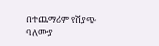በተጨማሪም የሽያጭ ባለሙያ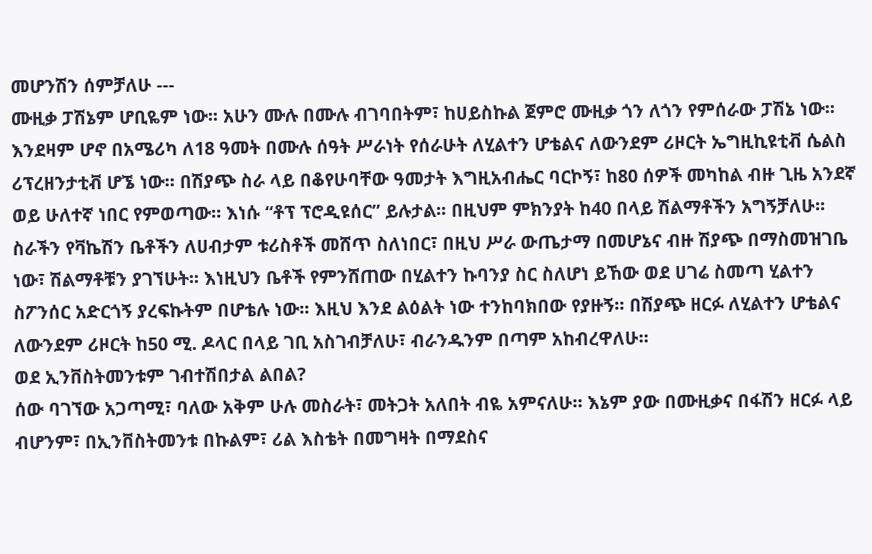መሆንሽን ሰምቻለሁ ---
ሙዚቃ ፓሽኔም ሆቢዬም ነው፡፡ አሁን ሙሉ በሙሉ ብገባበትም፣ ከሀይስኩል ጀምሮ ሙዚቃ ጎን ለጎን የምሰራው ፓሽኔ ነው፡፡ እንደዛም ሆኖ በአሜሪካ ለ18 ዓመት በሙሉ ሰዓት ሥራነት የሰራሁት ለሂልተን ሆቴልና ለውንደም ሪዞርት ኤግዚኪዩቲቭ ሴልስ ሪፕረዘንታቲቭ ሆኜ ነው። በሽያጭ ስራ ላይ በቆየሁባቸው ዓመታት እግዚአብሔር ባርኮኝ፣ ከ80 ሰዎች መካከል ብዙ ጊዜ አንደኛ ወይ ሁለተኛ ነበር የምወጣው። እነሱ “ቶፕ ፕሮዲዩሰር” ይሉታል፡፡ በዚህም ምክንያት ከ40 በላይ ሽልማቶችን አግኝቻለሁ፡፡ ስራችን የቫኬሽን ቤቶችን ለሀብታም ቱሪስቶች መሸጥ ስለነበር፣ በዚህ ሥራ ውጤታማ በመሆኔና ብዙ ሽያጭ በማስመዝገቤ ነው፣ ሽልማቶቹን ያገኘሁት፡፡ እነዚህን ቤቶች የምንሸጠው በሂልተን ኩባንያ ስር ስለሆነ ይኸው ወደ ሀገሬ ስመጣ ሂልተን ስፖንሰር አድርጎኝ ያረፍኩትም በሆቴሉ ነው፡፡ እዚህ እንደ ልዕልት ነው ተንከባክበው የያዙኝ። በሽያጭ ዘርፉ ለሂልተን ሆቴልና ለውንደም ሪዞርት ከ50 ሚ. ዶላር በላይ ገቢ አስገብቻለሁ፣ ብራንዱንም በጣም አከብረዋለሁ፡፡
ወደ ኢንቨስትመንቱም ገብተሽበታል ልበል?
ሰው ባገኘው አጋጣሚ፣ ባለው አቅም ሁሉ መስራት፣ መትጋት አለበት ብዬ አምናለሁ። እኔም ያው በሙዚቃና በፋሽን ዘርፉ ላይ ብሆንም፣ በኢንቨስትመንቱ በኩልም፣ ሪል እስቴት በመግዛት በማደስና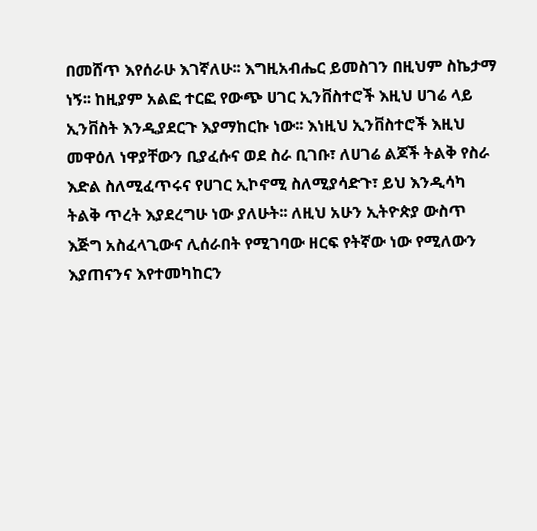በመሸጥ እየሰራሁ እገኛለሁ፡፡ እግዚአብሔር ይመስገን በዚህም ስኬታማ ነኝ፡፡ ከዚያም አልፎ ተርፎ የውጭ ሀገር ኢንቨስተሮች እዚህ ሀገሬ ላይ ኢንቨስት እንዲያደርጉ እያማከርኩ ነው፡፡ እነዚህ ኢንቨስተሮች እዚህ መዋዕለ ነዋያቸውን ቢያፈሱና ወደ ስራ ቢገቡ፣ ለሀገሬ ልጆች ትልቅ የስራ እድል ስለሚፈጥሩና የሀገር ኢኮኖሚ ስለሚያሳድጉ፣ ይህ እንዲሳካ ትልቅ ጥረት እያደረግሁ ነው ያለሁት፡፡ ለዚህ አሁን ኢትዮጵያ ውስጥ እጅግ አስፈላጊውና ሊሰራበት የሚገባው ዘርፍ የትኛው ነው የሚለውን እያጠናንና እየተመካከርን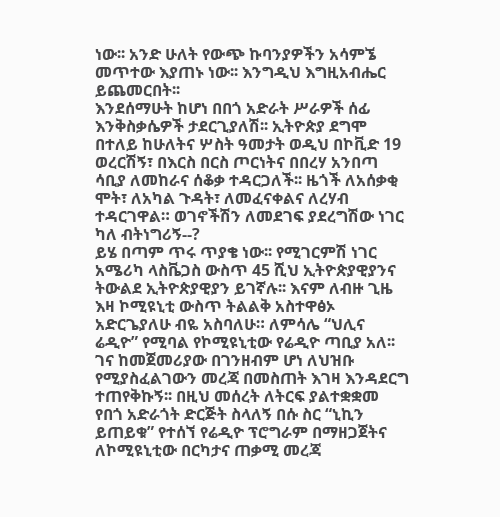ነው፡፡ አንድ ሁለት የውጭ ኩባንያዎችን አሳምኜ መጥተው እያጠኑ ነው፡፡ እንግዲህ እግዚአብሔር ይጨመርበት፡፡
እንደሰማሁት ከሆነ በበጎ አድራት ሥራዎች ሰፊ እንቅስቃሴዎች ታደርጊያለሽ፡፡ ኢትዮጵያ ደግሞ በተለይ ከሁለትና ሦስት ዓመታት ወዲህ በኮቪድ 19 ወረርሽኝ፣ በእርስ በርስ ጦርነትና በበረሃ አንበጣ ሳቢያ ለመከራና ሰቆቃ ተዳርጋለች፡፡ ዜጎች ለአሰቃቂ ሞት፣ ለአካል ጉዳት፣ ለመፈናቀልና ለረሃብ ተዳርገዋል። ወገኖችሽን ለመደገፍ ያደረግሽው ነገር ካለ ብትነግሪኝ--?
ይሄ በጣም ጥሩ ጥያቄ ነው፡፡ የሚገርምሽ ነገር አሜሪካ ላስቬጋስ ውስጥ 45 ሺህ ኢትዮጵያዊያንና ትውልደ ኢትዮጵያዊያን ይገኛሉ፡፡ እናም ለብዙ ጊዜ እዛ ኮሚዩኒቲ ውስጥ ትልልቅ አስተዋፅኦ አድርጌያለሁ ብዬ አስባለሁ። ለምሳሌ “ህሊና ሬዲዮ” የሚባል የኮሚዩኒቲው የሬዲዮ ጣቢያ አለ፡፡  ገና ከመጀመሪያው በገንዘብም ሆነ ለህዝቡ የሚያስፈልገውን መረጃ በመስጠት እገዛ እንዳደርግ ተጠየቅኩኝ፡፡ በዚህ መሰረት ለትርፍ ያልተቋቋመ የበጎ አድራጎት ድርጅት ስላለኝ በሱ ስር “ኒኪን ይጠይቁ” የተሰኘ የሬዲዮ ፕሮግራም በማዘጋጀትና ለኮሚዩኒቲው በርካታና ጠቃሚ መረጃ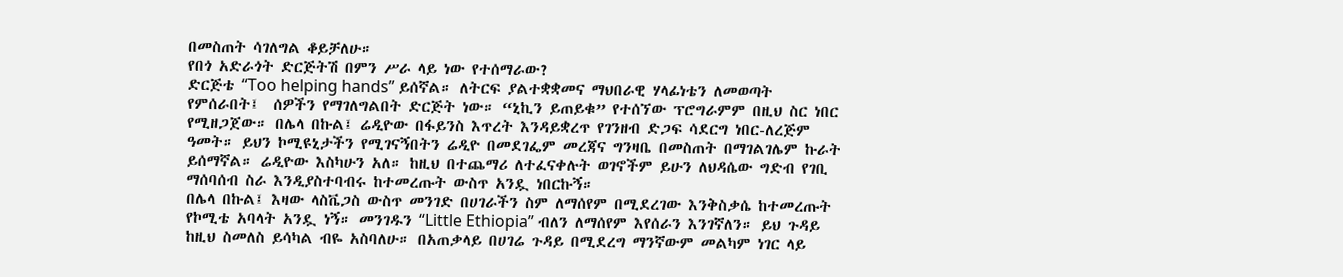በመስጠት ሳገለግል ቆይቻለሁ።
የበጎ አድራጎት ድርጅትሽ በምን ሥራ ላይ ነው የተሰማራው?
ድርጅቴ “Too helping hands” ይሰኛል። ለትርፍ ያልተቋቋመና ማህበራዊ ሃላፊነቴን ለመወጣት የምሰራበት፤  ሰዎችን የማገለግልበት ድርጅት ነው። “ኒኪን ይጠይቁ” የተሰኘው ፕሮግራምም በዚህ ስር ነበር የሚዘጋጀው። በሌላ በኩል፤ ሬዲዮው በፋይንስ እጥረት እንዳይቋረጥ የገንዘብ ድጋፍ ሳደርግ ነበር-ለረጅም ዓመት። ይህን ኮሚዩኒታችን የሚገናኝበትን ሬዲዮ በመደገፌም መረጃና ግንዛቤ በመስጠት በማገልገሌም ኩራት ይሰማኛል። ሬዲዮው እስካሁን አለ። ከዚህ በተጨማሪ ለተፈናቀሉት ወገኖችም ይሁን ለህዳሴው ግድብ የገቢ ማሰባሰብ ስራ እንዲያስተባብሩ ከተመረጡት ውስጥ አንዷ ነበርኩኝ።
በሌላ በኩል፤ እዛው ላስቬጋስ ውስጥ መንገድ በሀገራችን ስም ለማሰየም በሚደረገው እንቅስቃሴ ከተመረጡት የኮሚቴ አባላት አንዷ ነኝ። መንገዱን “Little Ethiopia” ብለን ለማሰየም እየሰራን እንገኛለን። ይህ ጉዳይ ከዚህ ስመለስ ይሳካል ብዬ አስባለሁ። በአጠቃላይ በሀገሬ ጉዳይ በሚደረግ ማንኛውም መልካም ነገር ላይ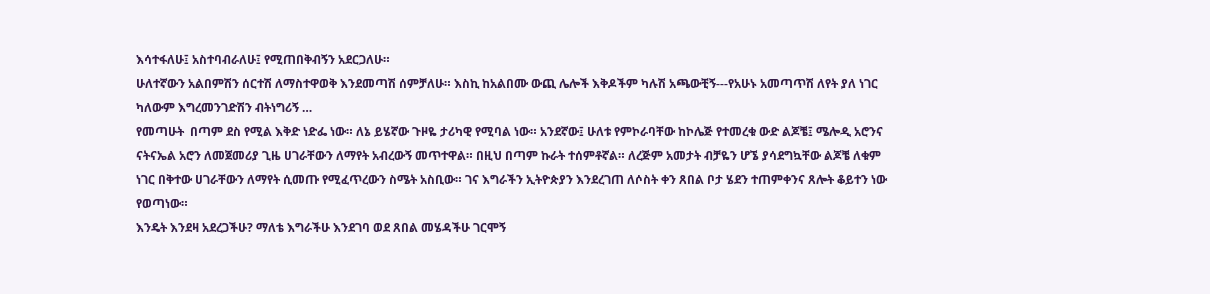እሳተፋለሁ፤ አስተባብራለሁ፤ የሚጠበቅብኝን አደርጋለሁ።
ሁለተኛውን አልበምሽን ሰርተሽ ለማስተዋወቅ እንደመጣሽ ሰምቻለሁ። እስኪ ከአልበሙ ውጪ ሌሎች እቅዶችም ካሉሽ አጫውቺኝ---የአሁኑ አመጣጥሽ ለየት ያለ ነገር ካለውም እግረመንገድሽን ብትነግሪኝ …
የመጣሁት  በጣም ደስ የሚል እቅድ ነድፌ ነው። ለኔ ይሄኛው ጉዞዬ ታሪካዊ የሚባል ነው። አንደኛው፤ ሁለቱ የምኮራባቸው ከኮሌጅ የተመረቁ ውድ ልጆቼ፤ ሜሎዲ አሮንና ናትናኤል አሮን ለመጀመሪያ ጊዜ ሀገራቸውን ለማየት አብረውኝ መጥተዋል። በዚህ በጣም ኩራት ተሰምቶኛል። ለረጅም አመታት ብቻዬን ሆኜ ያሳደግኳቸው ልጆቼ ለቁም ነገር በቅተው ሀገራቸውን ለማየት ሲመጡ የሚፈጥረውን ስሜት አስቢው። ገና እግራችን ኢትዮጵያን እንደረገጠ ለሶስት ቀን ጸበል ቦታ ሄደን ተጠምቀንና ጸሎት ቆይተን ነው የወጣነው።
እንዴት እንደዛ አደረጋችሁ? ማለቴ እግራችሁ እንደገባ ወደ ጸበል መሄዳችሁ ገርሞኝ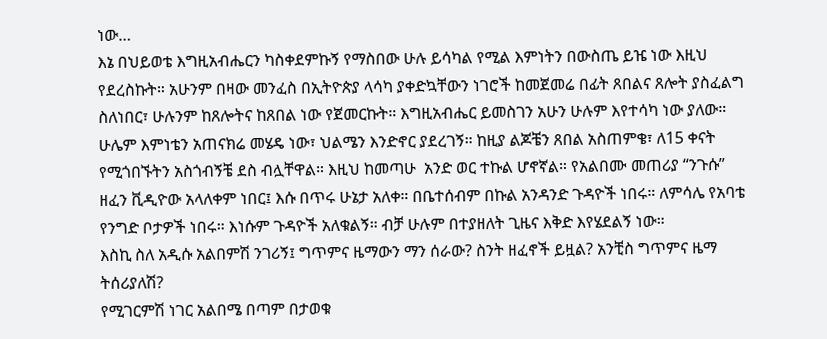ነው…
እኔ በህይወቴ እግዚአብሔርን ካስቀደምኩኝ የማስበው ሁሉ ይሳካል የሚል እምነትን በውስጤ ይዤ ነው እዚህ የደረስኩት። አሁንም በዛው መንፈስ በኢትዮጵያ ላሳካ ያቀድኳቸውን ነገሮች ከመጀመሬ በፊት ጸበልና ጸሎት ያስፈልግ ስለነበር፣ ሁሉንም ከጸሎትና ከጸበል ነው የጀመርኩት። እግዚአብሔር ይመስገን አሁን ሁሉም እየተሳካ ነው ያለው። ሁሌም እምነቴን አጠናክሬ መሄዴ ነው፣ ህልሜን እንድኖር ያደረገኝ። ከዚያ ልጆቼን ጸበል አስጠምቄ፣ ለ15 ቀናት የሚጎበኙትን አስጎብኝቼ ደስ ብሏቸዋል። እዚህ ከመጣሁ  አንድ ወር ተኩል ሆኖኛል። የአልበሙ መጠሪያ “ንጉሱ” ዘፈን ቪዲዮው አላለቀም ነበር፤ እሱ በጥሩ ሁኔታ አለቀ። በቤተሰብም በኩል አንዳንድ ጉዳዮች ነበሩ። ለምሳሌ የአባቴ የንግድ ቦታዎች ነበሩ። እነሱም ጉዳዮች አለቁልኝ። ብቻ ሁሉም በተያዘለት ጊዜና እቅድ እየሄደልኝ ነው።
እስኪ ስለ አዲሱ አልበምሽ ንገሪኝ፤ ግጥምና ዜማውን ማን ሰራው? ስንት ዘፈኖች ይዟል? አንቺስ ግጥምና ዜማ ትሰሪያለሽ?
የሚገርምሽ ነገር አልበሜ በጣም በታወቁ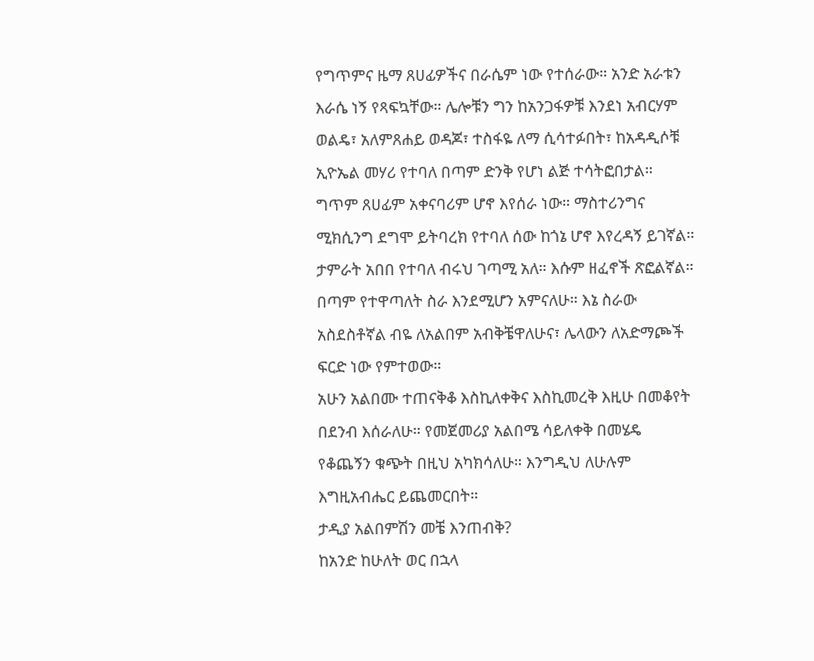የግጥምና ዜማ ጸሀፊዎችና በራሴም ነው የተሰራው። አንድ አራቱን እራሴ ነኝ የጻፍኳቸው። ሌሎቹን ግን ከአንጋፋዎቹ እንደነ አብርሃም ወልዴ፣ አለምጸሐይ ወዳጆ፣ ተስፋዬ ለማ ሲሳተፉበት፣ ከአዳዲሶቹ ኢዮኤል መሃሪ የተባለ በጣም ድንቅ የሆነ ልጅ ተሳትፎበታል። ግጥም ጸሀፊም አቀናባሪም ሆኖ እየሰራ ነው። ማስተሪንግና ሚክሲንግ ደግሞ ይትባረክ የተባለ ሰው ከጎኔ ሆኖ እየረዳኝ ይገኛል። ታምራት አበበ የተባለ ብሩህ ገጣሚ አለ። እሱም ዘፈኖች ጽፎልኛል። በጣም የተዋጣለት ስራ እንደሚሆን አምናለሁ። እኔ ስራው አስደስቶኛል ብዬ ለአልበም አብቅቼዋለሁና፣ ሌላውን ለአድማጮች ፍርድ ነው የምተወው።
አሁን አልበሙ ተጠናቅቆ እስኪለቀቅና እስኪመረቅ እዚሁ በመቆየት በደንብ እሰራለሁ። የመጀመሪያ አልበሜ ሳይለቀቅ በመሄዴ የቆጨኝን ቁጭት በዚህ አካክሳለሁ። እንግዲህ ለሁሉም እግዚአብሔር ይጨመርበት።
ታዲያ አልበምሽን መቼ እንጠብቅ?
ከአንድ ከሁለት ወር በኋላ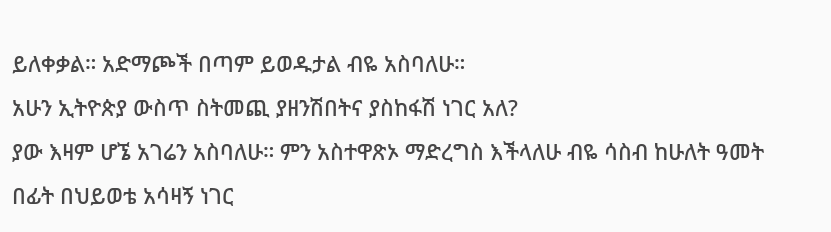ይለቀቃል። አድማጮች በጣም ይወዱታል ብዬ አስባለሁ።
አሁን ኢትዮጵያ ውስጥ ስትመጪ ያዘንሽበትና ያስከፋሽ ነገር አለ?
ያው እዛም ሆኜ አገሬን አስባለሁ። ምን አስተዋጽኦ ማድረግስ እችላለሁ ብዬ ሳስብ ከሁለት ዓመት በፊት በህይወቴ አሳዛኝ ነገር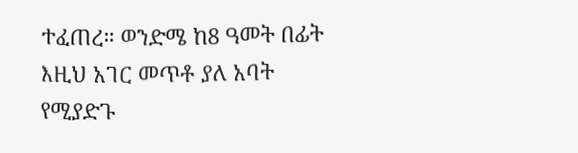ተፈጠረ። ወንድሜ ከ8 ዓመት በፊት እዚህ አገር መጥቶ ያለ አባት የሚያድጉ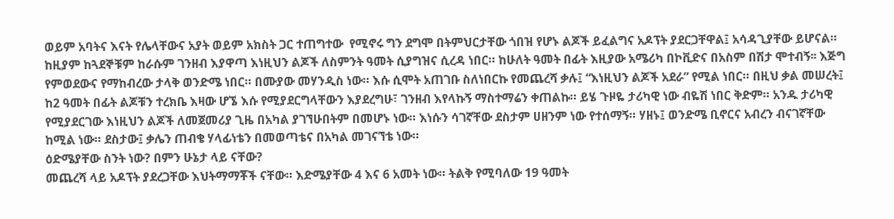ወይም አባትና እናት የሌላቸውና አያት ወይም አክስት ጋር ተጠግተው  የሚኖሩ ግን ደግሞ በትምህርታቸው ጎበዝ የሆኑ ልጆች ይፈልግና አዶፕት ያደርጋቸዋል፤ አሳዳጊያቸው ይሆናል። ከዚያም ከጓደኞቹም ከራሱም ገንዘብ እያዋጣ እነዚህን ልጆች ለስምንት ዓመት ሲያግዝና ሲረዳ ነበር። ከሁለት ዓመት በፊት እዚያው አሜሪካ በኮቪድና በአስም በሽታ ሞተብኝ፡፡ እጅግ የምወደውና የማከብረው ታላቅ ወንድሜ ነበር። በሙያው መሃንዲስ ነው። እሱ ሲሞት አጠገቡ ስለነበርኩ የመጨረሻ ቃሉ፤ “እነዚህን ልጆች አደራ” የሚል ነበር። በዚህ ቃል መሠረት፤ ከ2 ዓመት በፊት ልጆቹን ተረክቤ እዛው ሆኜ እሱ የሚያደርግላቸውን እያደረግሁ፣ ገንዘብ እየላኩኝ ማስተማሬን ቀጠልኩ። ይሄ ጉዞዬ ታሪካዊ ነው ብዬሽ ነበር ቅድም። አንዱ ታሪካዊ የሚያደርገው እነዚህን ልጆች ለመጀመሪያ ጊዜ በአካል ያገኘሁበትም በመሆኑ ነው። እነሱን ሳገኛቸው ደስታም ሀዘንም ነው የተሰማኝ። ሃዘኑ፤ ወንድሜ ቢኖርና አብረን ብናገኛቸው ከሚል ነው። ደስታው፤ ቃሌን ጠብቄ ሃላፊነቴን በመወጣቴና በአካል መገናኘቴ ነው።
ዕድሜያቸው ስንት ነው? በምን ሁኔታ ላይ ናቸው?
መጨረሻ ላይ አዶፕት ያደረጋቸው እህትማማቾች ናቸው። እድሜያቸው 4 እና 6 አመት ነው። ትልቅ የሚባለው 19 ዓመት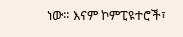ነው። እናም ኮምፒዩተሮች፣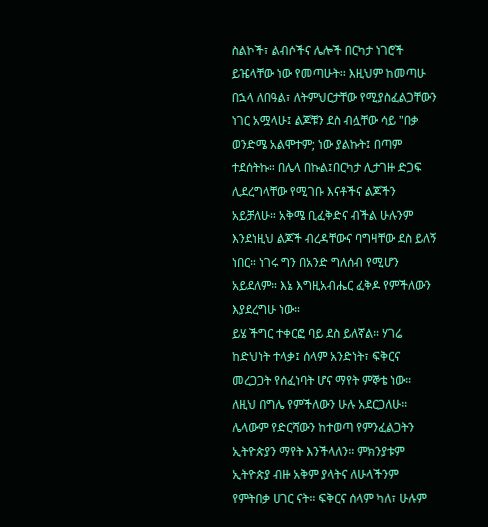ስልኮች፣ ልብሶችና ሌሎች በርካታ ነገሮች ይዤላቸው ነው የመጣሁት፡፡ እዚህም ከመጣሁ በኋላ ለበዓል፣ ለትምህርታቸው የሚያስፈልጋቸውን ነገር አሟላሁ፤ ልጆቹን ደስ ብሏቸው ሳይ "በቃ ወንድሜ አልሞተም; ነው ያልኩት፤ በጣም ተደሰትኩ። በሌላ በኩል፤በርካታ ሊታገዙ ድጋፍ ሊደረግላቸው የሚገቡ እናቶችና ልጆችን አይቻለሁ። አቅሜ ቢፈቅድና ብችል ሁሉንም እንደነዚህ ልጆች ብረዳቸውና ባግዛቸው ደስ ይለኝ ነበር። ነገሩ ግን በአንድ ግለሰብ የሚሆን አይደለም። እኔ እግዚአብሔር ፈቅዶ የምችለውን እያደረግሁ ነው።
ይሄ ችግር ተቀርፎ ባይ ደስ ይለኛል። ሃገሬ ከድህነት ተላቃ፤ ሰላም አንድነት፣ ፍቅርና መረጋጋት የሰፈነባት ሆና ማየት ምኞቴ ነው። ለዚህ በግሌ የምችለውን ሁሉ አደርጋለሁ። ሌላውም የድርሻውን ከተወጣ የምንፈልጋትን ኢትዮጵያን ማየት እንችላለን። ምክንያቱም ኢትዮጵያ ብዙ አቅም ያላትና ለሁላችንም የምትበቃ ሀገር ናት። ፍቅርና ሰላም ካለ፣ ሁሉም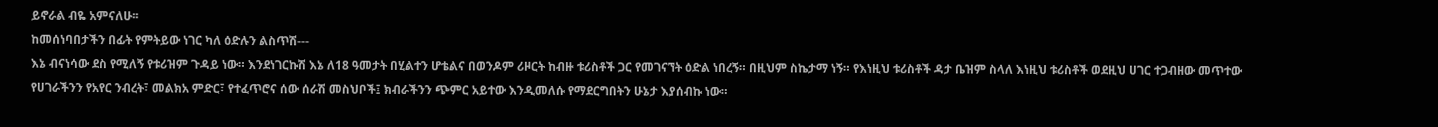ይኖራል ብዬ አምናለሁ፡፡
ከመሰነባበታችን በፊት የምትይው ነገር ካለ ዕድሉን ልስጥሽ---
እኔ ብናነሳው ደስ የሚለኝ የቱሪዝም ጉዳይ ነው። እንደነገርኩሽ እኔ ለ18 ዓመታት በሂልተን ሆቴልና በወንዶም ሪዞርት ከብዙ ቱሪስቶች ጋር የመገናኘት ዕድል ነበረኝ። በዚህም ስኬታማ ነኝ። የእነዚህ ቱሪስቶች ዳታ ቤዝም ስላለ እነዚህ ቱሪስቶች ወደዚህ ሀገር ተጋብዘው መጥተው የሀገራችንን የአየር ንብረት፣ መልክአ ምድር፣ የተፈጥሮና ሰው ሰራሽ መስህቦች፤ ክብራችንን ጭምር አይተው እንዲመለሱ የማደርግበትን ሁኔታ እያሰብኩ ነው።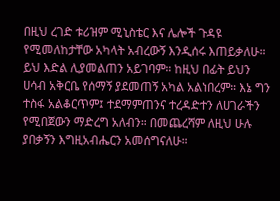በዚህ ረገድ ቱሪዝም ሚኒስቴር እና ሌሎች ጉዳዩ የሚመለከታቸው አካላት አብረውኝ እንዲሰሩ እጠይቃለሁ። ይህ እድል ሊያመልጠን አይገባም። ከዚህ በፊት ይህን ሀሳብ አቅርቤ የሰማኝ ያደመጠኝ አካል አልነበረም። እኔ ግን ተስፋ አልቆርጥም፤ ተደማምጠንና ተረዳድተን ለሀገራችን የሚበጀውን ማድረግ አለብን። በመጨረሻም ለዚህ ሁሉ ያበቃኝን እግዚአብሔርን አመሰግናለሁ።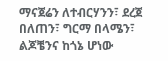ማናጀሬን ለተብርሃንን፣ ደረጀ በለጠን፣ ግርማ በላሜን፣ ልጆቼንና ከጎኔ ሆነው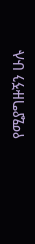የሚያግዙኝን ሁሉ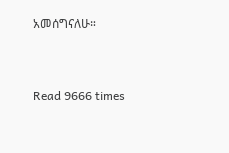አመሰግናለሁ።


Read 9666 times